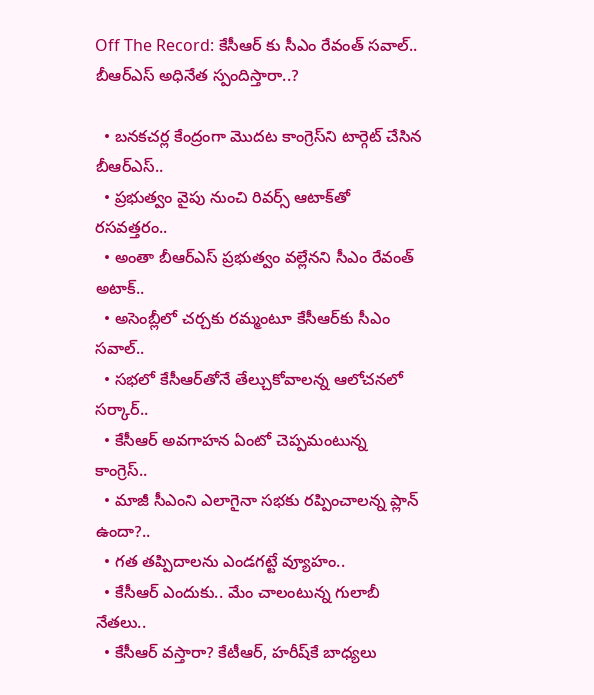Off The Record: కేసీఆర్ కు సీఎం రేవంత్ సవాల్.. బీఆర్ఎస్‌ అధినేత స్పందిస్తారా..?

  • బనకచర్ల కేంద్రంగా మొదట కాంగ్రెస్‌ని టార్గెట్‌ చేసిన బీఆర్‌ఎస్‌..
  • ప్రభుత్వం వైపు నుంచి రివర్స్‌ ఆటాక్‌తో రసవత్తరం..
  • అంతా బీఆర్‌ఎస్‌ ప్రభుత్వం వల్లేనని సీఎం రేవంత్‌ అటాక్‌..
  • అసెంబ్లీలో చర్చకు రమ్మంటూ కేసీఆర్‌కు సీఎం సవాల్‌..
  • సభలో కేసీఆర్‌తోనే తేల్చుకోవాలన్న ఆలోచనలో సర్కార్‌..
  • కేసీఆర్ అవగాహన ఏంటో చెప్పమంటున్న కాంగ్రెస్‌..
  • మాజీ సీఎంని ఎలాగైనా సభకు రప్పించాలన్న ప్లాన్‌ ఉందా?..
  • గత తప్పిదాలను ఎండగట్టే వ్యూహం..
  • కేసీఆర్‌ ఎందుకు.. మేం చాలంటున్న గులాబీ నేతలు..
  • కేసీఆర్‌ వస్తారా? కేటీఆర్‌, హరీష్‌కే బాధ్యలు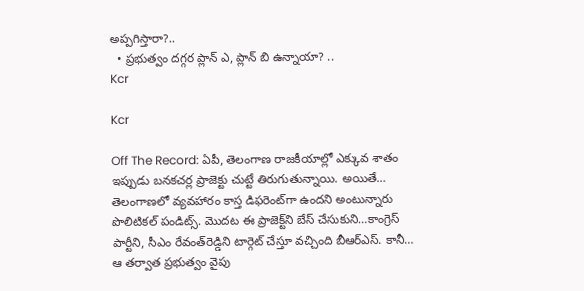అప్పగిస్తారా?..
  • ప్రభుత్వం దగ్గర ప్లాన్‌ ఎ, ప్లాన్‌ బి ఉన్నాయా? ..
Kcr

Kcr

Off The Record: ఏపీ, తెలంగాణ రాజకీయాల్లో ఎక్కువ శాతం ఇప్పుడు బనకచర్ల ప్రాజెక్టు చుట్టే తిరుగుతున్నాయి. అయితే… తెలంగాణలో వ్యవహారం కాస్త డిఫరెంట్‌గా ఉందని అంటున్నారు పొలిటికల్‌ పండిట్స్‌. మొదట ఈ ప్రాజెక్ట్‌ని బేస్‌ చేసుకుని…కాంగ్రెస్‌ పార్టీని, సీఎం రేవంత్‌రెడ్డిని టార్గెట్‌ చేస్తూ వచ్చింది బీఆర్‌ఎస్‌. కానీ… ఆ తర్వాత ప్రభుత్వం వైపు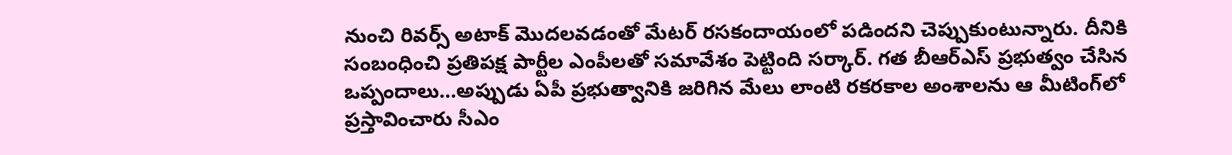నుంచి రివర్స్‌ అటాక్‌ మొదలవడంతో మేటర్‌ రసకందాయంలో పడిందని చెప్పుకుంటున్నారు. దీనికి సంబంధించి ప్రతిపక్ష పార్టీల ఎంపీలతో సమావేశం పెట్టింది సర్కార్‌. గత బీఆర్‌ఎస్‌ ప్రభుత్వం చేసిన ఒప్పందాలు…అప్పుడు ఏపీ ప్రభుత్వానికి జరిగిన మేలు లాంటి రకరకాల అంశాలను ఆ మీటింగ్‌లో ప్రస్తావించారు సీఎం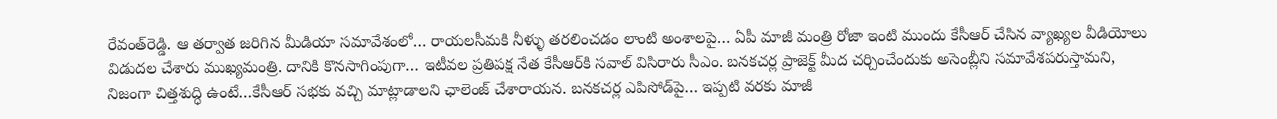రేవంత్‌రెడ్డి. ఆ తర్వాత జరిగిన మీడియా సమావేశంలో… రాయలసీమకి నీళ్ళు తరలించడం లాంటి అంశాలపై… ఏపీ మాజీ మంత్రి రోజా ఇంటి ముందు కేసీఆర్ చేసిన వ్యాఖ్యల వీడియోలు విడుదల చేశారు ముఖ్యమంత్రి. దానికి కొనసాగింపుగా… ఇటీవల ప్రతిపక్ష నేత కేసీఆర్‌కి సవాల్ విసిరారు సీఎం. బనకచర్ల ప్రాజెక్ట్‌ మీద చర్చించేందుకు అసెంబ్లీని సమావేశపరుస్తామని, నిజంగా చిత్తశుద్ధి ఉంటే…కేసీఆర్‌ సభకు వచ్చి మాట్లాడాలని ఛాలెంజ్‌ చేశారాయన. బనకచర్ల ఎపిసోడ్‌పై… ఇప్పటి వరకు మాజీ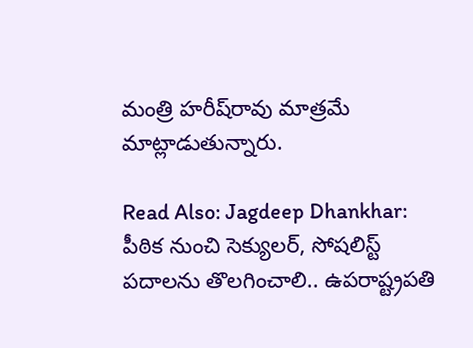మంత్రి హరీష్‌రావు మాత్రమే మాట్లాడుతున్నారు.

Read Also: Jagdeep Dhankhar: పీఠిక నుంచి సెక్యులర్, సోషలిస్ట్ పదాలను తొలగించాలి.. ఉపరాష్ట్రపతి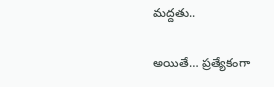మద్దతు..

అయితే… ప్రత్యేకంగా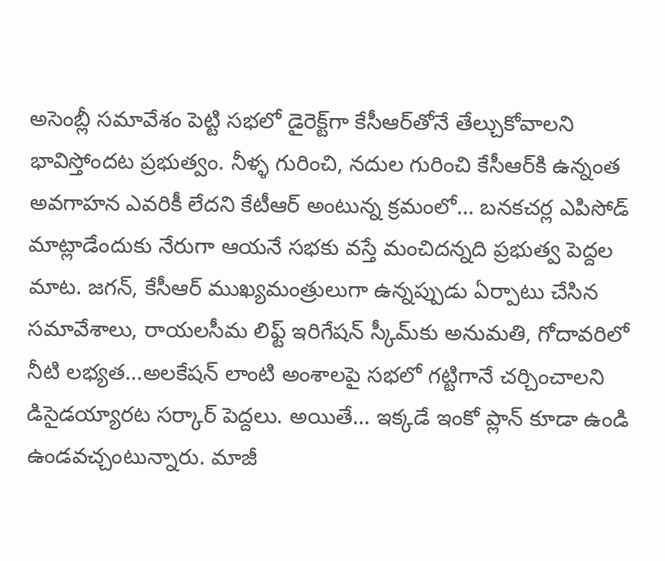అసెంబ్లీ సమావేశం పెట్టి సభలో డైరెక్ట్‌గా కేసీఆర్‌తోనే తేల్చుకోవాలని భావిస్తోందట ప్రభుత్వం. నీళ్ళ గురించి, నదుల గురించి కేసీఆర్‌కి ఉన్నంత అవగాహన ఎవరికీ లేదని కేటీఆర్ అంటున్న క్రమంలో… బనకచర్ల ఎపిసోడ్‌ మాట్లాడేందుకు నేరుగా ఆయనే సభకు వస్తే మంచిదన్నది ప్రభుత్వ పెద్దల మాట. జగన్‌, కేసీఆర్ ముఖ్యమంత్రులుగా ఉన్నప్పుడు ఏర్పాటు చేసిన సమావేశాలు, రాయలసీమ లిఫ్ట్ ఇరిగేషన్ స్కీమ్‌కు అనుమతి, గోదావరిలో నీటి లభ్యత…అలకేషన్ లాంటి అంశాలపై సభలో గట్టిగానే చర్చించాలని డిసైడయ్యారట సర్కార్‌ పెద్దలు. అయితే… ఇక్కడే ఇంకో ప్లాన్‌ కూడా ఉండి ఉండవచ్చంటున్నారు. మాజీ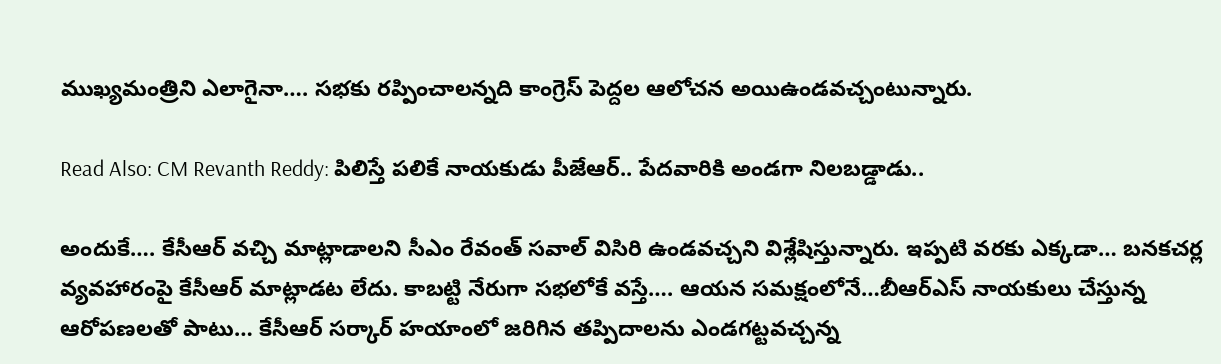ముఖ్యమంత్రిని ఎలాగైనా…. సభకు రప్పించాలన్నది కాంగ్రెస్‌ పెద్దల ఆలోచన అయిఉండవచ్చంటున్నారు.

Read Also: CM Revanth Reddy: పిలిస్తే పలికే నాయకుడు పీజేఆర్.. పేదవారికి అండగా నిలబడ్డాడు..

అందుకే…. కేసీఆర్‌ వచ్చి మాట్లాడాలని సీఎం రేవంత్‌ సవాల్ విసిరి ఉండవచ్చని విశ్లేషిస్తున్నారు. ఇప్పటి వరకు ఎక్కడా… బనకచర్ల వ్యవహారంపై కేసీఆర్‌ మాట్లాడట లేదు. కాబట్టి నేరుగా సభలోకే వస్తే…. ఆయన సమక్షంలోనే…బీఆర్‌ఎస్‌ నాయకులు చేస్తున్న ఆరోపణలతో పాటు… కేసీఆర్ సర్కార్ హయాంలో జరిగిన తప్పిదాలను ఎండగట్టవచ్చన్న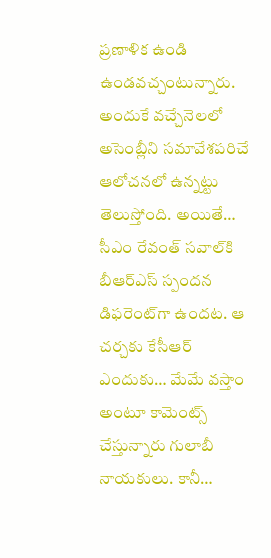ప్రణాళిక ఉండి ఉండవచ్చంటున్నారు. అందుకే వచ్చేనెలలో అసెంబ్లీని సమావేశపరిచే ఆలోచనలో ఉన్నట్టు తెలుస్తోంది. అయితే… సీఎం రేవంత్ సవాల్‌కి బీఆర్‌ఎస్‌ స్పందన డిఫరెంట్‌గా ఉందట. ఆ చర్చకు కేసీఆర్ ఎందుకు… మేమే వస్తాం అంటూ కామెంట్స్ చేస్తున్నారు గులాబీ నాయకులు. కానీ…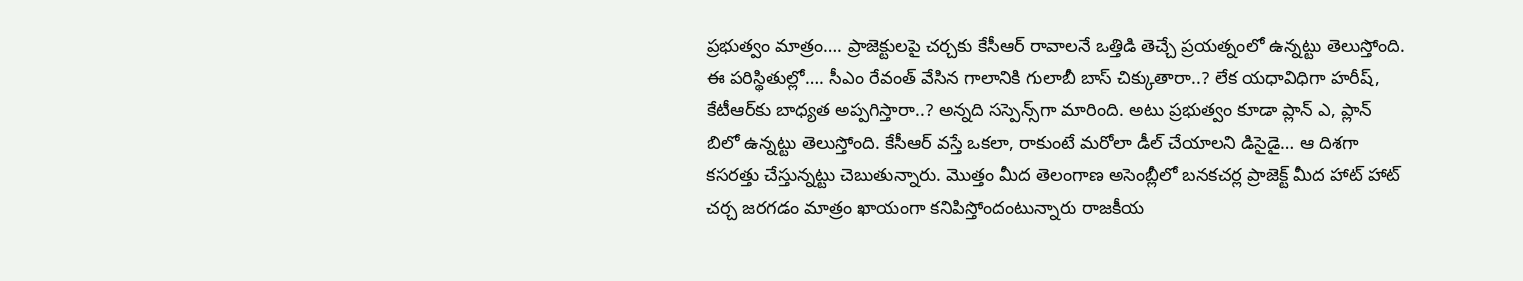ప్రభుత్వం మాత్రం…. ప్రాజెక్టులపై చర్చకు కేసీఆర్ రావాలనే ఒత్తిడి తెచ్చే ప్రయత్నంలో ఉన్నట్టు తెలుస్తోంది. ఈ పరిస్థితుల్లో…. సీఎం రేవంత్ వేసిన గాలానికి గులాబీ బాస్‌ చిక్కుతారా..? లేక యధావిధిగా హరీష్, కేటీఆర్‌కు బాధ్యత అప్పగిస్తారా..? అన్నది సస్పెన్స్‌గా మారింది. అటు ప్రభుత్వం కూడా ప్లాన్‌ ఎ, ప్లాన్‌ బిలో ఉన్నట్టు తెలుస్తోంది. కేసీఆర్‌ వస్తే ఒకలా, రాకుంటే మరోలా డీల్‌ చేయాలని డిసైడై… ఆ దిశగా కసరత్తు చేస్తున్నట్టు చెబుతున్నారు. మొత్తం మీద తెలంగాణ అసెంబ్లీలో బనకచర్ల ప్రాజెక్ట్‌ మీద హాట్‌ హాట్‌ చర్చ జరగడం మాత్రం ఖాయంగా కనిపిస్తోందంటున్నారు రాజకీయ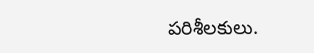పరిశీలకులు.